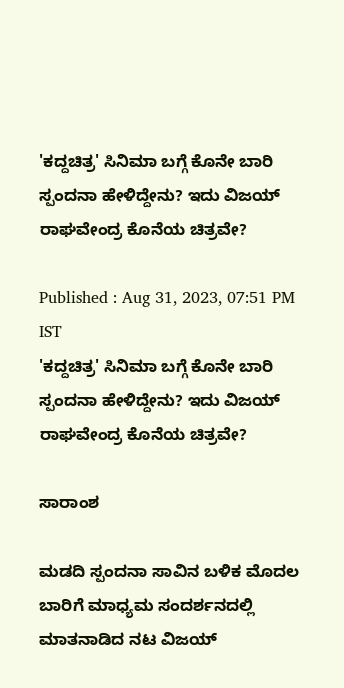'ಕದ್ದಚಿತ್ರ' ಸಿನಿಮಾ ಬಗ್ಗೆ ಕೊನೇ ಬಾರಿ ಸ್ಪಂದನಾ ಹೇಳಿದ್ದೇನು? ಇದು ವಿಜಯ್‌ ರಾಘವೇಂದ್ರ ಕೊನೆಯ ಚಿತ್ರವೇ?

Published : Aug 31, 2023, 07:51 PM IST
'ಕದ್ದಚಿತ್ರ' ಸಿನಿಮಾ ಬಗ್ಗೆ ಕೊನೇ ಬಾರಿ ಸ್ಪಂದನಾ ಹೇಳಿದ್ದೇನು? ಇದು ವಿಜಯ್‌ ರಾಘವೇಂದ್ರ ಕೊನೆಯ ಚಿತ್ರವೇ?

ಸಾರಾಂಶ

ಮಡದಿ ಸ್ಪಂದನಾ ಸಾವಿನ ಬಳಿಕ ಮೊದಲ ಬಾರಿಗೆ ಮಾಧ್ಯಮ ಸಂದರ್ಶನದಲ್ಲಿ ಮಾತನಾಡಿದ ನಟ ವಿಜಯ್‌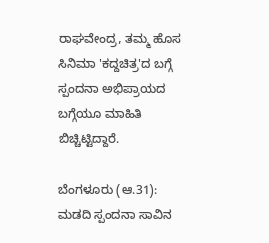ರಾಘವೇಂದ್ರ, ತಮ್ಮ ಹೊಸ ಸಿನಿಮಾ 'ಕದ್ದಚಿತ್ರ'ದ ಬಗ್ಗೆ ಸ್ಪಂದನಾ ಅಭಿಪ್ರಾಯದ ಬಗ್ಗೆಯೂ ಮಾಹಿತಿ ಬಿಚ್ಚಿಟ್ಟಿದ್ದಾರೆ.

ಬೆಂಗಳೂರು (ಆ.31): ಮಡದಿ ಸ್ಪಂದನಾ ಸಾವಿನ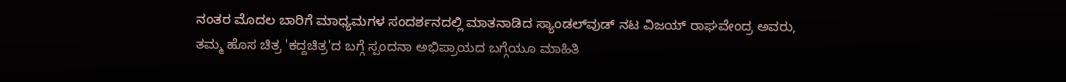ನಂತರ ಮೊದಲ ಬಾರಿಗೆ ಮಾಧ್ಯಮಗಳ ಸಂದರ್ಶನದಲ್ಲಿ ಮಾತನಾಡಿದ ಸ್ಯಾಂಡಲ್‌ವುಡ್‌ ನಟ ವಿಜಯ್‌ ರಾಘವೇಂದ್ರ ಅವರು, ತಮ್ಮ ಹೊಸ ಚಿತ್ರ 'ಕದ್ದಚಿತ್ರ'ದ ಬಗ್ಗೆ ಸ್ಪಂದನಾ ಅಭಿಪ್ರಾಯದ ಬಗ್ಗೆಯೂ ಮಾಹಿತಿ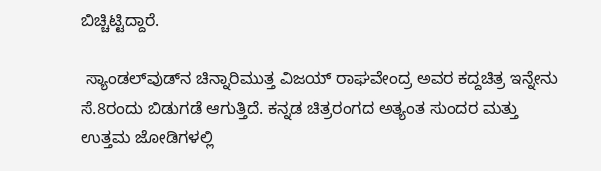ಬಿಚ್ಚಿಟ್ಟಿದ್ದಾರೆ.

 ಸ್ಯಾಂಡಲ್‌ವುಡ್‌ನ ಚಿನ್ನಾರಿಮುತ್ತ ವಿಜಯ್‌ ರಾಘವೇಂದ್ರ ಅವರ ಕದ್ದಚಿತ್ರ ಇನ್ನೇನು ಸೆ.8ರಂದು ಬಿಡುಗಡೆ ಆಗುತ್ತಿದೆ. ಕನ್ನಡ ಚಿತ್ರರಂಗದ ಅತ್ಯಂತ ಸುಂದರ ಮತ್ತು ಉತ್ತಮ ಜೋಡಿಗಳಲ್ಲಿ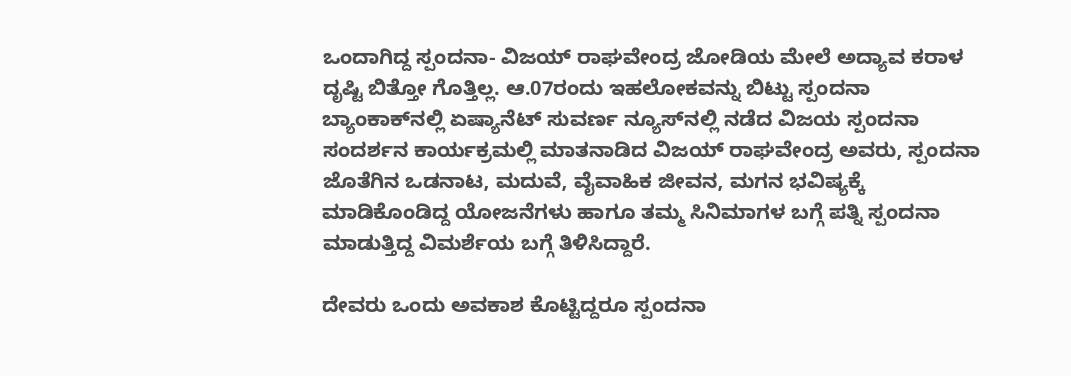ಒಂದಾಗಿದ್ದ ಸ್ಪಂದನಾ- ವಿಜಯ್‌ ರಾಘವೇಂದ್ರ ಜೋಡಿಯ ಮೇಲೆ ಅದ್ಯಾವ ಕರಾಳ ದೃಷ್ಟಿ ಬಿತ್ತೋ ಗೊತ್ತಿಲ್ಲ. ಆ.07ರಂದು ಇಹಲೋಕವನ್ನು ಬಿಟ್ಟು ಸ್ಪಂದನಾ ಬ್ಯಾಂಕಾಕ್‌ನಲ್ಲಿ ಏಷ್ಯಾನೆಟ್‌ ಸುವರ್ಣ ನ್ಯೂಸ್‌ನಲ್ಲಿ ನಡೆದ ವಿಜಯ ಸ್ಪಂದನಾ ಸಂದರ್ಶನ ಕಾರ್ಯಕ್ರಮಲ್ಲಿ ಮಾತನಾಡಿದ ವಿಜಯ್‌ ರಾಘವೇಂದ್ರ ಅವರು, ಸ್ಪಂದನಾ ಜೊತೆಗಿನ ಒಡನಾಟ, ಮದುವೆ, ವೈವಾಹಿಕ ಜೀವನ, ಮಗನ ಭವಿಷ್ಯಕ್ಕೆ ಮಾಡಿಕೊಂಡಿದ್ದ ಯೋಜನೆಗಳು ಹಾಗೂ ತಮ್ಮ ಸಿನಿಮಾಗಳ ಬಗ್ಗೆ ಪತ್ನಿ ಸ್ಪಂದನಾ ಮಾಡುತ್ತಿದ್ದ ವಿಮರ್ಶೆಯ ಬಗ್ಗೆ ತಿಳಿಸಿದ್ದಾರೆ.

ದೇವರು ಒಂದು ಅವಕಾಶ ಕೊಟ್ಟಿದ್ದರೂ ಸ್ಪಂದನಾ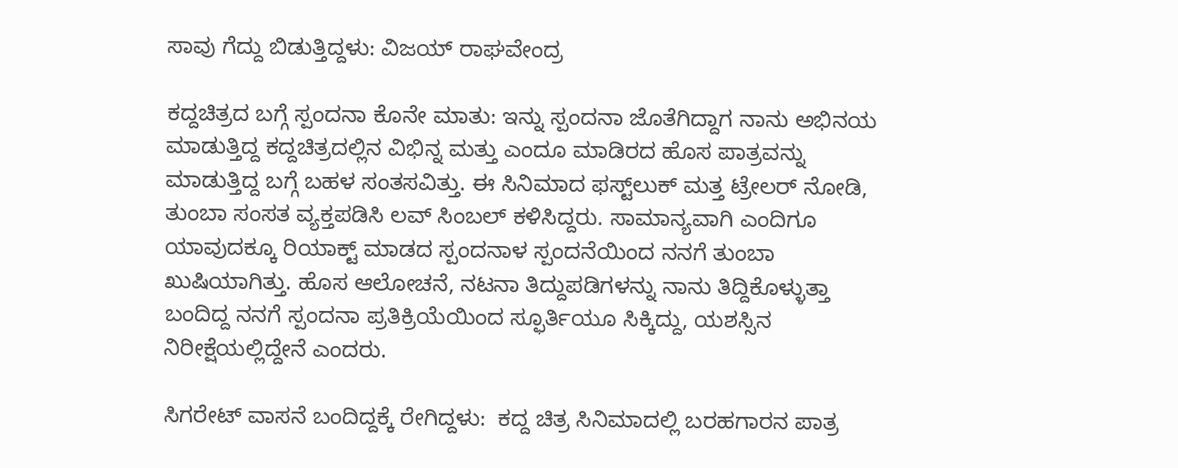ಸಾವು ಗೆದ್ದು ಬಿಡುತ್ತಿದ್ದಳು: ವಿಜಯ್‌ ರಾಘವೇಂದ್ರ

ಕದ್ದಚಿತ್ರದ ಬಗ್ಗೆ ಸ್ಪಂದನಾ ಕೊನೇ ಮಾತು: ಇನ್ನು ಸ್ಪಂದನಾ ಜೊತೆಗಿದ್ದಾಗ ನಾನು ಅಭಿನಯ ಮಾಡುತ್ತಿದ್ದ ಕದ್ದಚಿತ್ರದಲ್ಲಿನ ವಿಭಿನ್ನ ಮತ್ತು ಎಂದೂ ಮಾಡಿರದ ಹೊಸ ಪಾತ್ರವನ್ನು ಮಾಡುತ್ತಿದ್ದ ಬಗ್ಗೆ ಬಹಳ ಸಂತಸವಿತ್ತು. ಈ ಸಿನಿಮಾದ ಫಸ್ಟ್‌ಲುಕ್‌ ಮತ್ತ ಟ್ರೇಲರ್‌ ನೋಡಿ, ತುಂಬಾ ಸಂಸತ ವ್ಯಕ್ತಪಡಿಸಿ ಲವ್‌ ಸಿಂಬಲ್‌ ಕಳಿಸಿದ್ದರು. ಸಾಮಾನ್ಯವಾಗಿ ಎಂದಿಗೂ ಯಾವುದಕ್ಕೂ ರಿಯಾಕ್ಟ್‌ ಮಾಡದ ಸ್ಪಂದನಾಳ ಸ್ಪಂದನೆಯಿಂದ ನನಗೆ ತುಂಬಾ ಖುಷಿಯಾಗಿತ್ತು. ಹೊಸ ಆಲೋಚನೆ, ನಟನಾ ತಿದ್ದುಪಡಿಗಳನ್ನು ನಾನು ತಿದ್ದಿಕೊಳ್ಳುತ್ತಾ ಬಂದಿದ್ದ ನನಗೆ ಸ್ಪಂದನಾ ಪ್ರತಿಕ್ರಿಯೆಯಿಂದ ಸ್ಫೂರ್ತಿಯೂ ಸಿಕ್ಕಿದ್ದು, ಯಶಸ್ಸಿನ ನಿರೀಕ್ಷೆಯಲ್ಲಿದ್ದೇನೆ ಎಂದರು.

ಸಿಗರೇಟ್‌ ವಾಸನೆ ಬಂದಿದ್ದಕ್ಕೆ ರೇಗಿದ್ದಳು:  ಕದ್ದ ಚಿತ್ರ ಸಿನಿಮಾದಲ್ಲಿ ಬರಹಗಾರನ ಪಾತ್ರ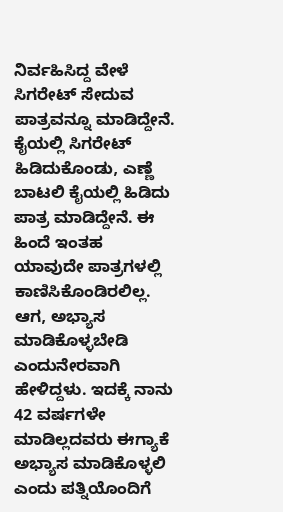ನಿರ್ವಹಿಸಿದ್ದ ವೇಳೆ ಸಿಗರೇಟ್‌ ಸೇದುವ ಪಾತ್ರವನ್ನೂ ಮಾಡಿದ್ದೇನೆ.  ಕೈಯಲ್ಲಿ ಸಿಗರೇಟ್‌ ಹಿಡಿದುಕೊಂಡು, ಎಣ್ಣೆ ಬಾಟಲಿ ಕೈಯಲ್ಲಿ ಹಿಡಿದು ಪಾತ್ರ ಮಾಡಿದ್ದೇನೆ. ಈ ಹಿಂದೆ ಇಂತಹ ಯಾವುದೇ ಪಾತ್ರಗಳಲ್ಲಿ ಕಾಣಿಸಿಕೊಂಡಿರಲಿಲ್ಲ. ಆಗ, ಅಭ್ಯಾಸ ಮಾಡಿಕೊಳ್ಳಬೇಡಿ ಎಂದುನೇರವಾಗಿ ಹೇಳಿದ್ದಳು. ಇದಕ್ಕೆ ನಾನು 42 ವರ್ಷಗಳೇ ಮಾಡಿಲ್ಲದವರು ಈಗ್ಯಾಕೆ ಅಭ್ಯಾಸ ಮಾಡಿಕೊಳ್ಳಲಿ ಎಂದು ಪತ್ನಿಯೊಂದಿಗೆ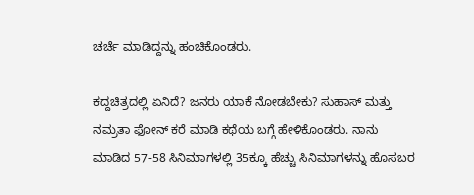ಚರ್ಚೆ ಮಾಡಿದ್ದನ್ನು ಹಂಚಿಕೊಂಡರು.

ಕದ್ದಚಿತ್ರದಲ್ಲಿ ಏನಿದೆ? ಜನರು ಯಾಕೆ ನೋಡಬೇಕು? ಸುಹಾಸ್‌ ಮತ್ತು ನಮ್ರತಾ ಫೋನ್‌ ಕರೆ ಮಾಡಿ ಕಥೆಯ ಬಗ್ಗೆ ಹೇಳಿಕೊಂಡರು. ನಾನು ಮಾಡಿದ 57-58 ಸಿನಿಮಾಗಳಲ್ಲಿ 35ಕ್ಕೂ ಹೆಚ್ಚು ಸಿನಿಮಾಗಳನ್ನು ಹೊಸಬರ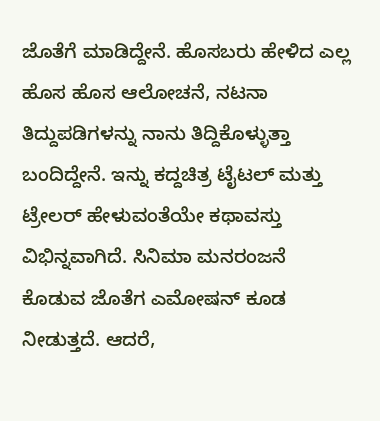ಜೊತೆಗೆ ಮಾಡಿದ್ದೇನೆ. ಹೊಸಬರು ಹೇಳಿದ ಎಲ್ಲ ಹೊಸ ಹೊಸ ಆಲೋಚನೆ, ನಟನಾ ತಿದ್ದುಪಡಿಗಳನ್ನು ನಾನು ತಿದ್ದಿಕೊಳ್ಳುತ್ತಾ ಬಂದಿದ್ದೇನೆ. ಇನ್ನು ಕದ್ದಚಿತ್ರ ಟೈಟಲ್‌ ಮತ್ತು ಟ್ರೇಲರ್‌ ಹೇಳುವಂತೆಯೇ ಕಥಾವಸ್ತು ವಿಭಿನ್ನವಾಗಿದೆ. ಸಿನಿಮಾ ಮನರಂಜನೆ ಕೊಡುವ ಜೊತೆಗ ಎಮೋಷನ್‌ ಕೂಡ ನೀಡುತ್ತದೆ. ಆದರೆ,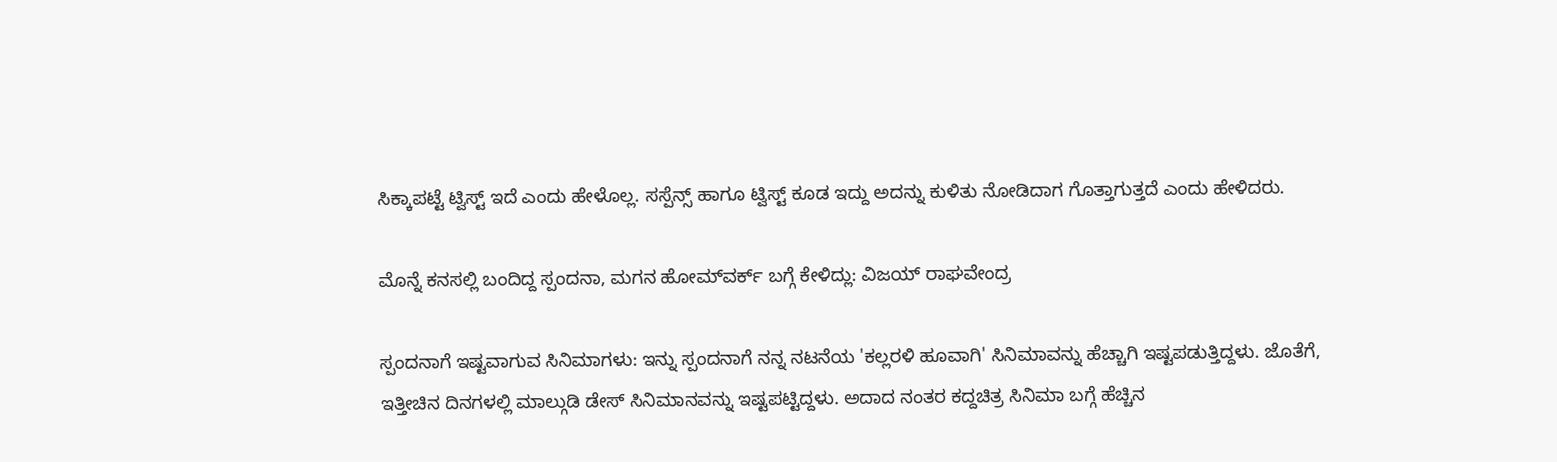ಸಿಕ್ಕಾಪಟ್ಟೆ ಟ್ವಿಸ್ಟ್‌ ಇದೆ ಎಂದು ಹೇಳೊಲ್ಲ. ಸಸ್ಪೆನ್ಸ್‌ ಹಾಗೂ ಟ್ವಿಸ್ಟ್‌ ಕೂಡ ಇದ್ದು ಅದನ್ನು ಕುಳಿತು ನೋಡಿದಾಗ ಗೊತ್ತಾಗುತ್ತದೆ ಎಂದು ಹೇಳಿದರು.

ಮೊನ್ನೆ ಕನಸಲ್ಲಿ ಬಂದಿದ್ದ ಸ್ಪಂದನಾ, ಮಗನ ಹೋಮ್‌ವರ್ಕ್‌ ಬಗ್ಗೆ ಕೇಳಿದ್ಲು: ವಿಜಯ್‌ ರಾಘವೇಂದ್ರ

ಸ್ಪಂದನಾಗೆ ಇಷ್ಟವಾಗುವ ಸಿನಿಮಾಗಳು: ಇನ್ನು ಸ್ಪಂದನಾಗೆ ನನ್ನ ನಟನೆಯ 'ಕಲ್ಲರಳಿ ಹೂವಾಗಿ' ಸಿನಿಮಾವನ್ನು ಹೆಚ್ಚಾಗಿ ಇಷ್ಟಪಡುತ್ತಿದ್ದಳು. ಜೊತೆಗೆ, ಇತ್ತೀಚಿನ ದಿನಗಳಲ್ಲಿ ಮಾಲ್ಗುಡಿ ಡೇಸ್‌ ಸಿನಿಮಾನವನ್ನು ಇಷ್ಟಪಟ್ಟಿದ್ದಳು. ಅದಾದ ನಂತರ ಕದ್ದಚಿತ್ರ ಸಿನಿಮಾ ಬಗ್ಗೆ ಹೆಚ್ಚಿನ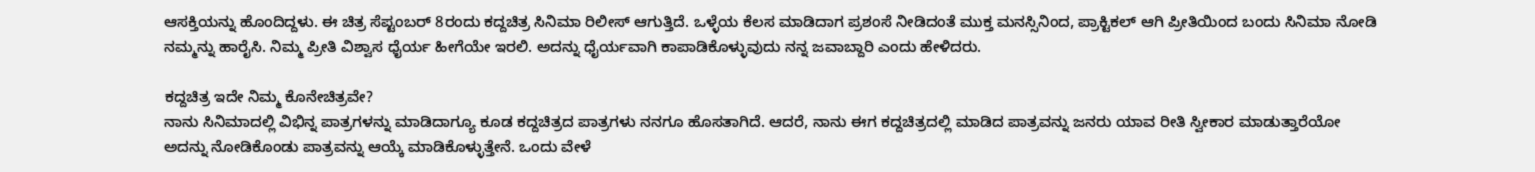ಆಸಕ್ತಿಯನ್ನು ಹೊಂದಿದ್ದಳು. ಈ ಚಿತ್ರ ಸೆಪ್ಟಂಬರ್‌ 8ರಂದು ಕದ್ದಚಿತ್ರ ಸಿನಿಮಾ ರಿಲೀಸ್‌ ಆಗುತ್ತಿದೆ. ಒಳ್ಳೆಯ ಕೆಲಸ ಮಾಡಿದಾಗ ಪ್ರಶಂಸೆ ನೀಡಿದಂತೆ ಮುಕ್ತ ಮನಸ್ಸಿನಿಂದ, ಪ್ರಾಕ್ಟಿಕಲ್‌ ಆಗಿ ಪ್ರೀತಿಯಿಂದ ಬಂದು ಸಿನಿಮಾ ನೋಡಿ ನಮ್ಮನ್ನು ಹಾರೈಸಿ. ನಿಮ್ಮ ಪ್ರೀತಿ ವಿಶ್ವಾಸ ಧೈರ್ಯ ಹೀಗೆಯೇ ಇರಲಿ. ಅದನ್ನು ಧೈರ್ಯವಾಗಿ ಕಾಪಾಡಿಕೊಳ್ಳುವುದು ನನ್ನ ಜವಾಬ್ದಾರಿ ಎಂದು ಹೇಳಿದರು.

ಕದ್ದಚಿತ್ರ ಇದೇ ನಿಮ್ಮ ಕೊನೇಚಿತ್ರವೇ?
ನಾನು ಸಿನಿಮಾದಲ್ಲಿ ವಿಭಿನ್ನ ಪಾತ್ರಗಳನ್ನು ಮಾಡಿದಾಗ್ಯೂ ಕೂಡ ಕದ್ದಚಿತ್ರದ ಪಾತ್ರಗಳು ನನಗೂ ಹೊಸತಾಗಿದೆ. ಆದರೆ, ನಾನು ಈಗ ಕದ್ದಚಿತ್ರದಲ್ಲಿ ಮಾಡಿದ ಪಾತ್ರವನ್ನು ಜನರು ಯಾವ ರೀತಿ ಸ್ವೀಕಾರ ಮಾಡುತ್ತಾರೆಯೋ ಅದನ್ನು ನೋಡಿಕೊಂಡು ಪಾತ್ರವನ್ನು ಆಯ್ಕೆ ಮಾಡಿಕೊಳ್ಳುತ್ತೇನೆ. ಒಂದು ವೇಳೆ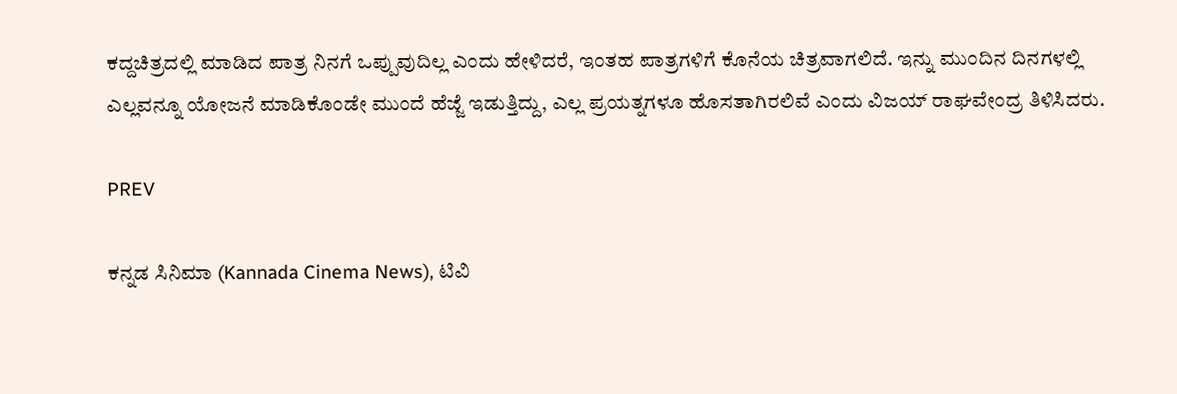ಕದ್ದಚಿತ್ರದಲ್ಲಿ ಮಾಡಿದ ಪಾತ್ರ ನಿನಗೆ ಒಪ್ಪುವುದಿಲ್ಲ ಎಂದು ಹೇಳಿದರೆ, ಇಂತಹ ಪಾತ್ರಗಳಿಗೆ ಕೊನೆಯ ಚಿತ್ರವಾಗಲಿದೆ. ಇನ್ನು ಮುಂದಿನ ದಿನಗಳಲ್ಲಿ ಎಲ್ಲವನ್ನೂ ಯೋಜನೆ ಮಾಡಿಕೊಂಡೇ ಮುಂದೆ ಹೆಜ್ಜೆ ಇಡುತ್ತಿದ್ದು, ಎಲ್ಲ ಪ್ರಯತ್ನಗಳೂ ಹೊಸತಾಗಿರಲಿವೆ ಎಂದು ವಿಜಯ್‌ ರಾಘವೇಂದ್ರ ತಿಳಿಸಿದರು.

PREV

ಕನ್ನಡ ಸಿನಿಮಾ (Kannada Cinema News), ಟಿವಿ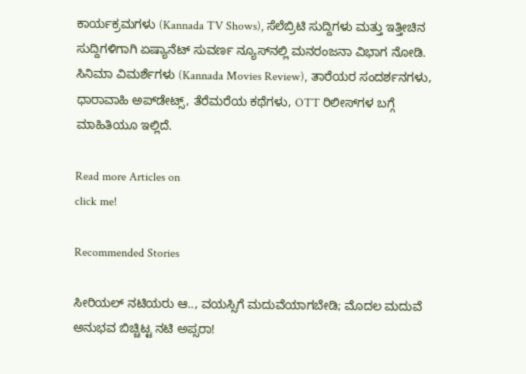ಕಾರ್ಯಕ್ರಮಗಳು (Kannada TV Shows), ಸೆಲೆಬ್ರಿಟಿ ಸುದ್ದಿಗಳು ಮತ್ತು ಇತ್ತೀಚಿನ ಸುದ್ದಿಗಳಿಗಾಗಿ ಏಷ್ಯಾನೆಟ್ ಸುವರ್ಣ ನ್ಯೂಸ್‌ನಲ್ಲಿ ಮನರಂಜನಾ ವಿಭಾಗ ನೋಡಿ. ಸಿನಿಮಾ ವಿಮರ್ಶೆಗಳು (Kannada Movies Review), ತಾರೆಯರ ಸಂದರ್ಶನಗಳು, ಧಾರಾವಾಹಿ ಅಪ್‌ಡೇಟ್ಸ್‌, ತೆರೆಮರೆಯ ಕಥೆಗಳು, OTT ರಿಲೀಸ್‌ಗಳ ಬಗ್ಗೆ ಮಾಹಿತಿಯೂ ಇಲ್ಲಿದೆ.

Read more Articles on
click me!

Recommended Stories

ಸೀರಿಯಲ್ ನಟಿಯರು ಆ.., ವಯಸ್ಸಿಗೆ ಮದುವೆಯಾಗಬೇಡಿ; ಮೊದಲ ಮದುವೆ ಅನುಭವ ಬಿಚ್ಚಿಟ್ಟ ನಟಿ ಅಪ್ಸರಾ!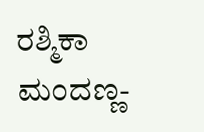ರಶ್ಮಿಕಾ ಮಂದಣ್ಣ-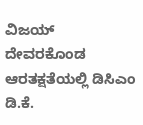ವಿಜಯ್ ದೇವರಕೊಂಡ ಆರತಕ್ಷತೆಯಲ್ಲಿ ಡಿಸಿಎಂ ಡಿ.ಕೆ.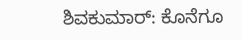ಶಿವಕುಮಾರ್: ಕೊನೆಗೂ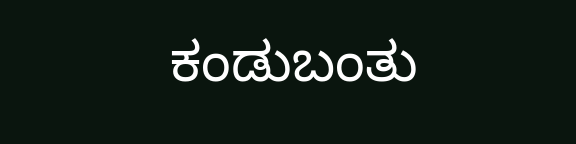ಕಂಡುಬಂತು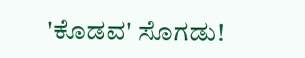'ಕೊಡವ' ಸೊಗಡು!